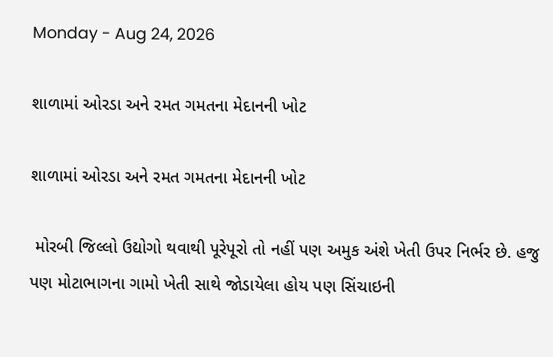Monday - Aug 24, 2026

શાળામાં ઓરડા અને રમત ગમતના મેદાનની ખોટ

શાળામાં ઓરડા અને રમત ગમતના મેદાનની ખોટ

 મોરબી જિલ્લો ઉદ્યોગો થવાથી પૂરેપૂરો તો નહીં પણ અમુક અંશે ખેતી ઉપર નિર્ભર છે. હજુ પણ મોટાભાગના ગામો ખેતી સાથે જોડાયેલા હોય પણ સિંચાઇની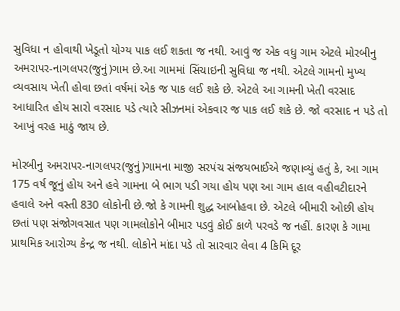સુવિધા ન હોવાથી ખેડૂતો યોગ્ય પાક લઈ શકતા જ નથી. આવું જ એક વધુ ગામ એટલે મોરબીનુ અમરાપર-નાગલપર(જુનું)ગામ છે.આ ગામમાં સિંચાઇની સુવિધા જ નથી. એટલે ગામનો મુખ્ય વ્યવસાય ખેતી હોવા છતાં વર્ષમાં એક જ પાક લઈ શકે છે. એટલે આ ગામની ખેતી વરસાદ આધારિત હોય સારો વરસાદ પડે ત્યારે સીઝનમાં એકવાર જ પાક લઈ શકે છે. જો વરસાદ ન પડે તો આખું વરહ માઠું જાય છે.

મોરબીનુ અમરાપર-નાગલપર(જુનું)ગામના માજી સરપંચ સંજયભાઈએ જણાવ્યું હતું કે, આ ગામ 175 વર્ષ જૂનું હોય અને હવે ગામના બે ભાગ પડી ગયા હોય પણ આ ગામ હાલ વહીવટીદારને હવાલે અને વસ્તી 830 લોકોની છે.જો કે ગામની શુદ્ધ આબોહવા છે. એટલે બીમારી ઓછી હોય છતાં પણ સંજોગવસાત પણ ગામલોકોને બીમાર પડવું કોઈ કાળે પરવડે જ નહીં. કારણ કે ગામા પ્રાથમિક આરોગ્ય કેન્દ્ર જ નથી. લોકોને માંદા પડે તો સારવાર લેવા 4 કિમિ દૂર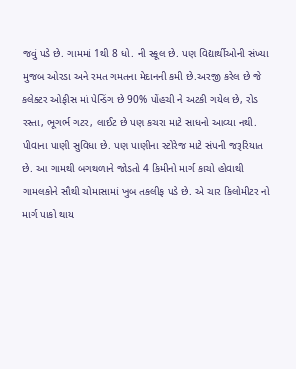જવું પડે છે. ગામમાં 1થી 8 ધો. ની સ્કૂલ છે. પણ વિદ્યાર્થીઓની સંખ્યા મુજબ ઓરડા અને રમત ગમતના મેદાનની કમી છે.અરજી કરેલ છે જે કલેક્ટર ઓફીસ માં પેન્ડિંગ છે 90% પોંહચી ને અટકી ગયેલ છે, રોડ રસ્તા, ભૂગર્ભ ગટર, લાઈટ છે પણ કચરા માટે સાધનો આવ્યા નથી. પીવાના પાણી સુવિધા છે. પણ પાણીના સ્ટોરેજ માટે સંપની જરૂરિયાત છે. આ ગામથી બગથળાને જોડતો 4 કિમીનો માર્ગ કાચો હોવાથી ગામલકોને સૌથી ચોમાસામાં ખુબ તકલીફ પડે છે. એ ચાર કિલોમીટર નો માર્ગ પાકો થાય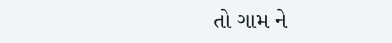તો ગામ ને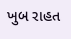ખુબ રાહત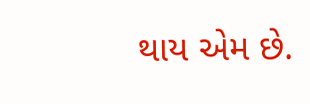થાય એમ છે.